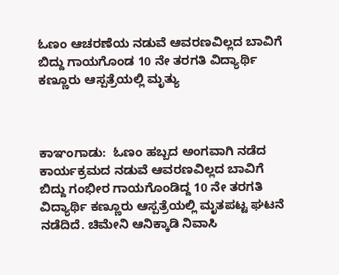ಓಣಂ ಆಚರಣೆಯ ನಡುವೆ ಆವರಣವಿಲ್ಲದ ಬಾವಿಗೆ ಬಿದ್ದು ಗಾಯಗೊಂಡ 10 ನೇ ತರಗತಿ ವಿದ್ಯಾರ್ಥಿ ಕಣ್ಣೂರು ಆಸ್ಪತ್ರೆಯಲ್ಲಿ ಮೃತ್ಯು



ಕಾಞಂಗಾಡು:  ಓಣಂ ಹಬ್ಬದ ಅಂಗವಾಗಿ ನಡೆದ ಕಾರ್ಯಕ್ರಮದ ನಡುವೆ ಆವರಣವಿಲ್ಲದ ಬಾವಿಗೆ ಬಿದ್ದು ಗಂಭೀರ ಗಾಯಗೊಂಡಿದ್ದ 10 ನೇ ತರಗತಿ ವಿದ್ಯಾರ್ಥಿ ಕಣ್ಣೂರು ಆಸ್ಪತ್ರೆಯಲ್ಲಿ ಮೃತಪಟ್ಟ ಘಟನೆ ನಡೆದಿದೆ. ಚಿಮೇನಿ ಆನಿಕ್ಕಾಡಿ ನಿವಾಸಿ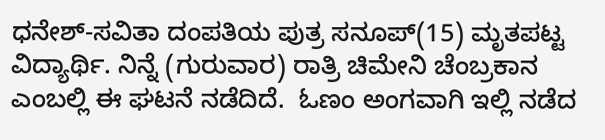ಧನೇಶ್-ಸವಿತಾ ದಂಪತಿಯ ಪುತ್ರ ಸನೂಪ್(15) ಮೃತಪಟ್ಟ ವಿದ್ಯಾರ್ಥಿ. ನಿನ್ನೆ (ಗುರುವಾರ) ರಾತ್ರಿ ಚಿಮೇನಿ ಚೆಂಬ್ರಕಾನ ಎಂಬಲ್ಲಿ ಈ ಘಟನೆ ನಡೆದಿದೆ.  ಓಣಂ ಅಂಗವಾಗಿ ಇಲ್ಲಿ ನಡೆದ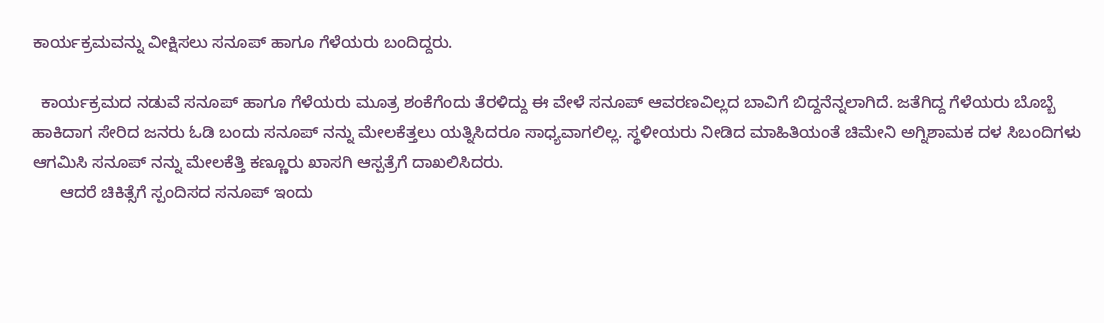ಕಾರ್ಯಕ್ರಮವನ್ನು ವೀಕ್ಷಿಸಲು ಸನೂಪ್ ಹಾಗೂ ಗೆಳೆಯರು ಬಂದಿದ್ದರು.

  ಕಾರ್ಯಕ್ರಮದ ನಡುವೆ ಸನೂಪ್ ಹಾಗೂ ಗೆಳೆಯರು ಮೂತ್ರ ಶಂಕೆಗೆಂದು ತೆರಳಿದ್ದು ಈ ವೇಳೆ ಸನೂಪ್ ಆವರಣವಿಲ್ಲದ ಬಾವಿಗೆ ಬಿದ್ದನೆನ್ನಲಾಗಿದೆ. ಜತೆಗಿದ್ದ ಗೆಳೆಯರು ಬೊಬ್ಬೆ ಹಾಕಿದಾಗ ಸೇರಿದ ಜನರು ಓಡಿ ಬಂದು ಸನೂಪ್ ನನ್ನು ಮೇಲಕೆತ್ತಲು ಯತ್ನಿಸಿದರೂ ಸಾಧ್ಯವಾಗಲಿಲ್ಲ. ಸ್ಥಳೀಯರು ನೀಡಿದ ಮಾಹಿತಿಯಂತೆ ಚಿಮೇನಿ ಅಗ್ನಿಶಾಮಕ ದಳ ಸಿಬಂದಿಗಳು ಆಗಮಿಸಿ ಸನೂಪ್ ನನ್ನು ಮೇಲಕೆತ್ತಿ ಕಣ್ಣೂರು ಖಾಸಗಿ ಆಸ್ಪತ್ರೆಗೆ ದಾಖಲಿಸಿದರು.
      ಆದರೆ ಚಿಕಿತ್ಸೆಗೆ ಸ್ಪಂದಿಸದ ಸನೂಪ್ ಇಂದು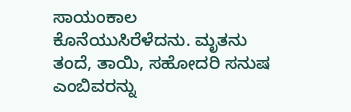ಸಾಯಂಕಾಲ ಕೊನೆಯುಸಿರೆಳೆದನು. ಮೃತನು ತಂದೆ, ತಾಯಿ, ಸಹೋದರಿ ಸನುಷ ಎಂಬಿವರನ್ನು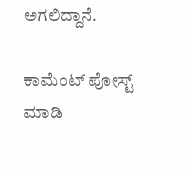ಅಗಲಿದ್ದಾನೆ.

ಕಾಮೆಂಟ್‌‌ ಪೋಸ್ಟ್‌ ಮಾಡಿ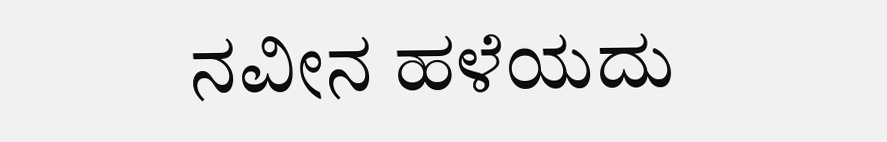ನವೀನ ಹಳೆಯದು